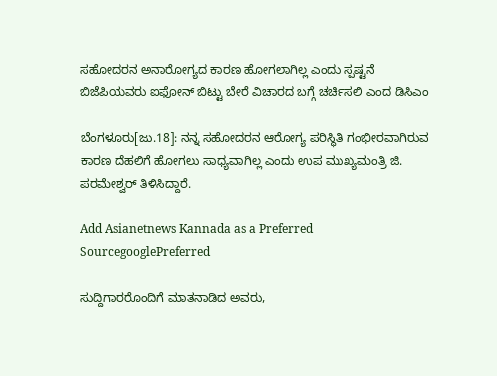ಸಹೋದರನ ಅನಾರೋಗ್ಯದ ಕಾರಣ ಹೋಗಲಾಗಿಲ್ಲ ಎಂದು ಸ್ಪಷ್ಟನೆ ಬಿಜೆಪಿಯವರು ಐಫೋನ್ ಬಿಟ್ಟು ಬೇರೆ ವಿಚಾರದ ಬಗ್ಗೆ ಚರ್ಚಿಸಲಿ ಎಂದ ಡಿಸಿಎಂ

ಬೆಂಗಳೂರು[ಜು.18]: ನನ್ನ ಸಹೋದರನ ಆರೋಗ್ಯ ಪರಿಸ್ಥಿತಿ ಗಂಭೀರವಾಗಿರುವ ಕಾರಣ ದೆಹಲಿಗೆ ಹೋಗಲು ಸಾಧ್ಯವಾಗಿಲ್ಲ ಎಂದು ಉಪ ಮುಖ್ಯಮಂತ್ರಿ ಜಿ. ಪರಮೇಶ್ವರ್ ತಿಳಿಸಿದ್ದಾರೆ.

Add Asianetnews Kannada as a Preferred SourcegooglePreferred

ಸುದ್ದಿಗಾರರೊಂದಿಗೆ ಮಾತನಾಡಿದ ಅವರು,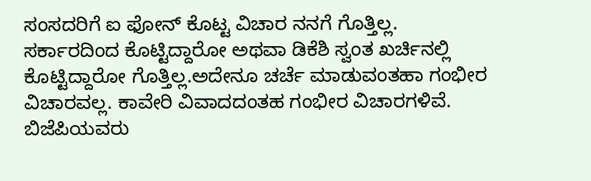ಸಂಸದರಿಗೆ ಐ ಫೋನ್ ಕೊಟ್ಟ ವಿಚಾರ ನನಗೆ ಗೊತ್ತಿಲ್ಲ. ಸರ್ಕಾರದಿಂದ ಕೊಟ್ಟಿದ್ದಾರೋ ಅಥವಾ ಡಿಕೆಶಿ ಸ್ವಂತ ಖರ್ಚಿನಲ್ಲಿ ಕೊಟ್ಟಿದ್ದಾರೋ ಗೊತ್ತಿಲ್ಲ.ಅದೇನೂ ಚರ್ಚೆ ಮಾಡುವಂತಹಾ ಗಂಭೀರ ವಿಚಾರವಲ್ಲ. ಕಾವೇರಿ ವಿವಾದದಂತಹ ಗಂಭೀರ ವಿಚಾರಗಳಿವೆ. ಬಿಜೆಪಿಯವರು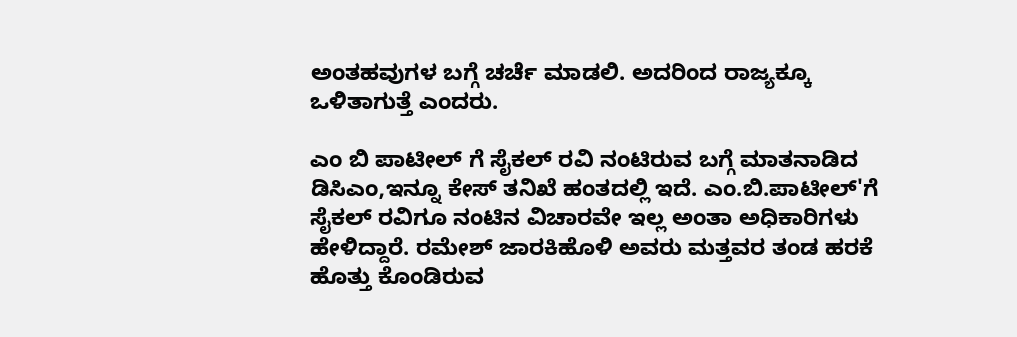ಅಂತಹವುಗಳ ಬಗ್ಗೆ ಚರ್ಚೆ ಮಾಡಲಿ. ಅದರಿಂದ ರಾಜ್ಯಕ್ಕೂ ಒಳಿತಾಗುತ್ತೆ ಎಂದರು.

ಎಂ ಬಿ ಪಾಟೀಲ್ ಗೆ ಸೈಕಲ್ ರವಿ ನಂಟಿರುವ ಬಗ್ಗೆ ಮಾತನಾಡಿದ ಡಿಸಿಎಂ,ಇನ್ನೂ ಕೇಸ್ ತನಿಖೆ ಹಂತದಲ್ಲಿ ಇದೆ. ಎಂ.ಬಿ.ಪಾಟೀಲ್'ಗೆ ಸೈಕಲ್ ರವಿಗೂ ನಂಟಿನ ವಿಚಾರವೇ ಇಲ್ಲ ಅಂತಾ ಅಧಿಕಾರಿಗಳು ಹೇಳಿದ್ದಾರೆ. ರಮೇಶ್ ಜಾರಕಿಹೊಳಿ ಅವರು ಮತ್ತವರ ತಂಡ ಹರಕೆ ಹೊತ್ತು ಕೊಂಡಿರುವ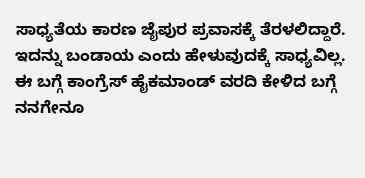ಸಾಧ್ಯತೆಯ ಕಾರಣ ಜೈಪುರ ಪ್ರವಾಸಕ್ಕೆ ತೆರಳಲಿದ್ದಾರೆ. ಇದನ್ನು ಬಂಡಾಯ ಎಂದು ಹೇಳುವುದಕ್ಕೆ ಸಾಧ್ಯವಿಲ್ಲ. ಈ ಬಗ್ಗೆ ಕಾಂಗ್ರೆಸ್ ಹೈಕಮಾಂಡ್ ವರದಿ ಕೇಳಿದ ಬಗ್ಗೆ ನನಗೇನೂ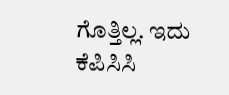ಗೊತ್ತಿಲ್ಲ. ಇದು ಕೆಪಿಸಿಸಿ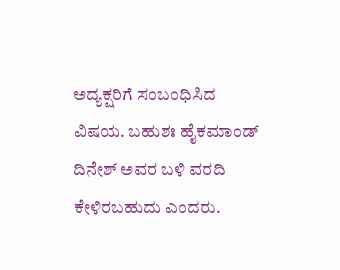ಅದ್ಯಕ್ಷರಿಗೆ ಸಂಬಂಧಿಸಿದ ವಿಷಯ. ಬಹುಶಃ ಹೈಕಮಾಂಡ್ ದಿನೇಶ್ ಅವರ ಬಳಿ ವರದಿ ಕೇಳಿರಬಹುದು ಎಂದರು.